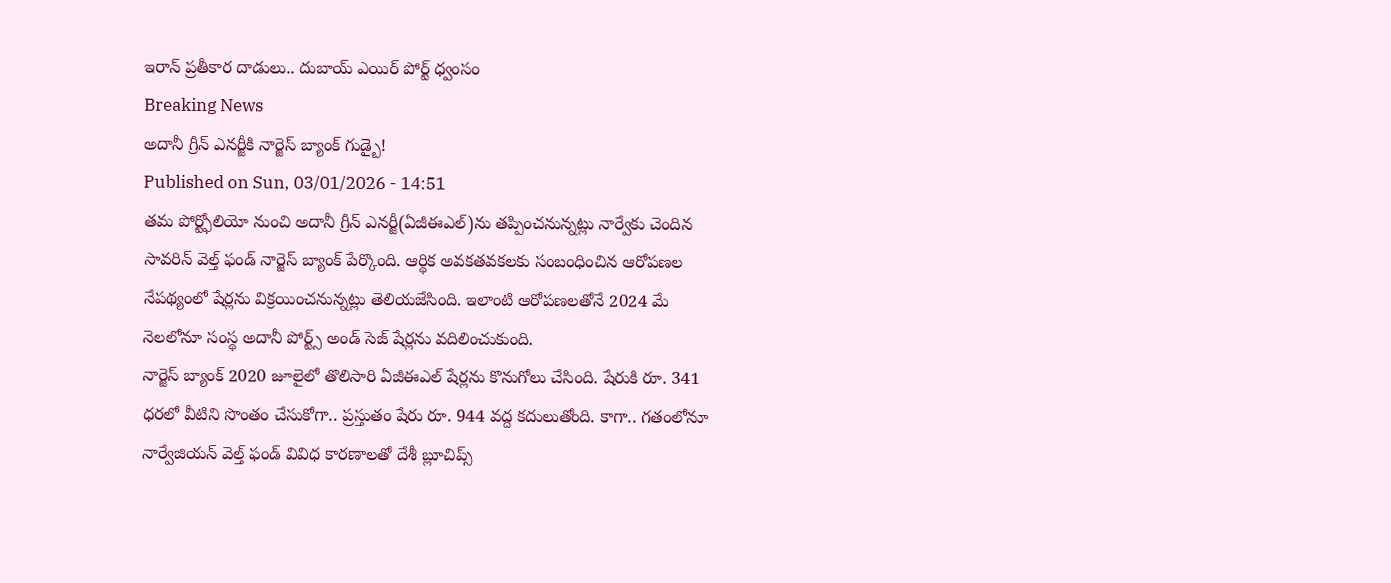ఇరాన్ ప్రతీకార దాడులు.. దుబాయ్ ఎయిర్ పోర్ట్ ధ్వంసం
Breaking News
అదానీ గ్రీన్ ఎనర్జీకి నార్జెస్ బ్యాంక్ గుడ్బై!
Published on Sun, 03/01/2026 - 14:51
తమ పోర్ట్ఫోలియో నుంచి అదానీ గ్రీన్ ఎనర్జీ(ఏజీఈఎల్)ను తప్పించనున్నట్లు నార్వేకు చెందిన సావరిన్ వెల్త్ ఫండ్ నార్జెస్ బ్యాంక్ పేర్కొంది. ఆర్థిక అవకతవకలకు సంబంధించిన ఆరోపణల నేపథ్యంలో షేర్లను విక్రయించనున్నట్లు తెలియజేసింది. ఇలాంటి ఆరోపణలతోనే 2024 మే నెలలోనూ సంస్థ అదానీ పోర్ట్స్ అండ్ సెజ్ షేర్లను వదిలించుకుంది.
నార్జెస్ బ్యాంక్ 2020 జూలైలో తొలిసారి ఏజీఈఎల్ షేర్లను కొనుగోలు చేసింది. షేరుకి రూ. 341 ధరలో వీటిని సొంతం చేసుకోగా.. ప్రస్తుతం షేరు రూ. 944 వద్ద కదులుతోంది. కాగా.. గతంలోనూ నార్వేజియన్ వెల్త్ ఫండ్ వివిధ కారణాలతో దేశీ బ్లూచిప్స్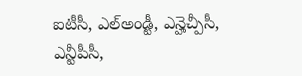ఐటీసీ, ఎల్అండ్టీ, ఎన్హెచ్పీసీ, ఎన్టీపీసీ,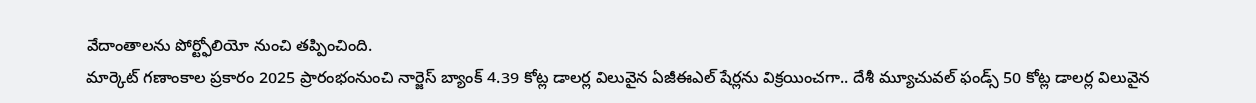వేదాంతాలను పోర్ట్ఫోలియో నుంచి తప్పించింది.
మార్కెట్ గణాంకాల ప్రకారం 2025 ప్రారంభంనుంచి నార్జెస్ బ్యాంక్ 4.39 కోట్ల డాలర్ల విలువైన ఏజీఈఎల్ షేర్లను విక్రయించగా.. దేశీ మ్యూచువల్ ఫండ్స్ 50 కోట్ల డాలర్ల విలువైన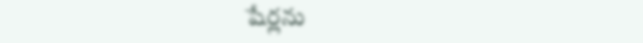షేర్లను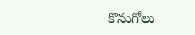కొనుగోలు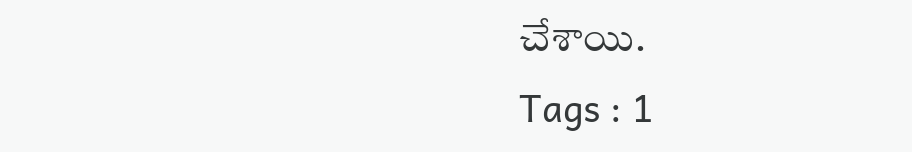చేశాయి.
Tags : 1